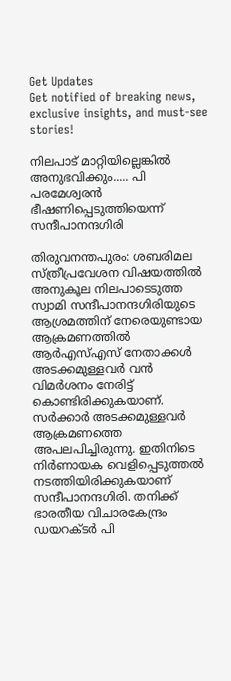Get Updates
Get notified of breaking news, exclusive insights, and must-see stories!

നിലപാട് മാറ്റിയില്ലെങ്കില്‍ അനുഭവിക്കും..... പി പരമേശ്വരന്‍ ഭീഷണിപ്പെടുത്തിയെന്ന് സന്ദീപാനന്ദഗിരി

തിരുവനന്തപുരം: ശബരിമല സ്ത്രീപ്രവേശന വിഷയത്തില്‍ അനുകൂല നിലപാടെടുത്ത സ്വാമി സന്ദീപാനന്ദഗിരിയുടെ ആശ്രമത്തിന് നേരെയുണ്ടായ ആക്രമണത്തില്‍ ആര്‍എസ്എസ് നേതാക്കള്‍ അടക്കമുള്ളവര്‍ വന്‍ വിമര്‍ശനം നേരിട്ട് കൊണ്ടിരിക്കുകയാണ്. സര്‍ക്കാര്‍ അടക്കമുള്ളവര്‍ ആക്രമണത്തെ അപലപിച്ചിരുന്നു. ഇതിനിടെ നിര്‍ണായക വെളിപ്പെടുത്തല്‍ നടത്തിയിരിക്കുകയാണ് സന്ദീപാനന്ദഗിരി. തനിക്ക് ഭാരതീയ വിചാരകേന്ദ്രം ഡയറക്ടര്‍ പി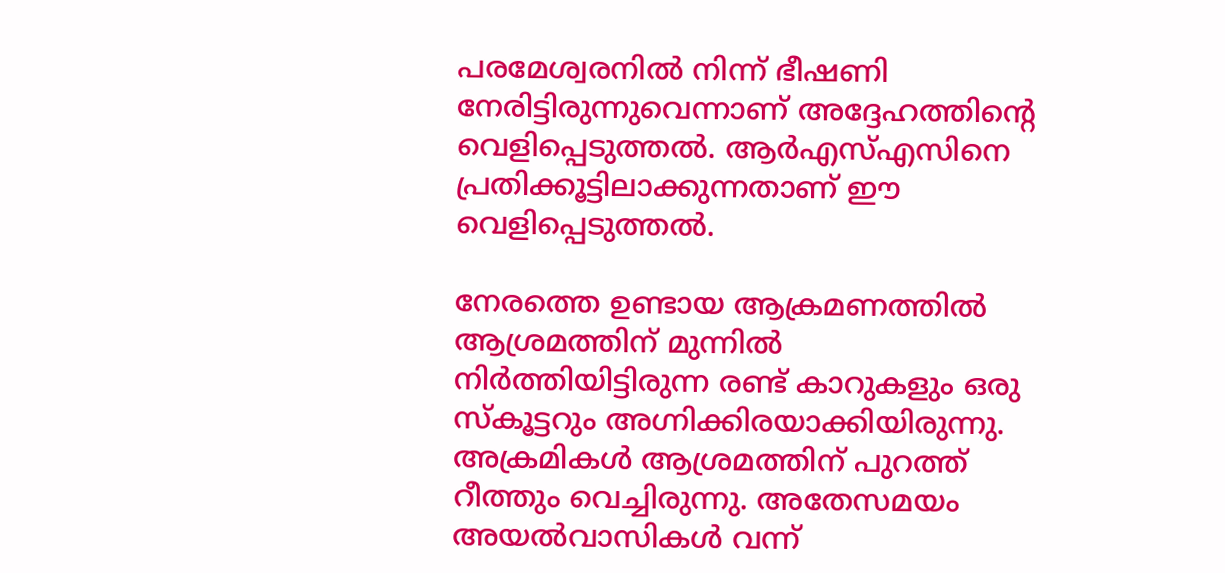പരമേശ്വരനില്‍ നിന്ന് ഭീഷണി നേരിട്ടിരുന്നുവെന്നാണ് അദ്ദേഹത്തിന്റെ വെളിപ്പെടുത്തല്‍. ആര്‍എസ്എസിനെ പ്രതിക്കൂട്ടിലാക്കുന്നതാണ് ഈ വെളിപ്പെടുത്തല്‍.

നേരത്തെ ഉണ്ടായ ആക്രമണത്തില്‍ ആശ്രമത്തിന് മുന്നില്‍ നിര്‍ത്തിയിട്ടിരുന്ന രണ്ട് കാറുകളും ഒരു സ്‌കൂട്ടറും അഗ്നിക്കിരയാക്കിയിരുന്നു. അക്രമികള്‍ ആശ്രമത്തിന് പുറത്ത് റീത്തും വെച്ചിരുന്നു. അതേസമയം അയല്‍വാസികള്‍ വന്ന്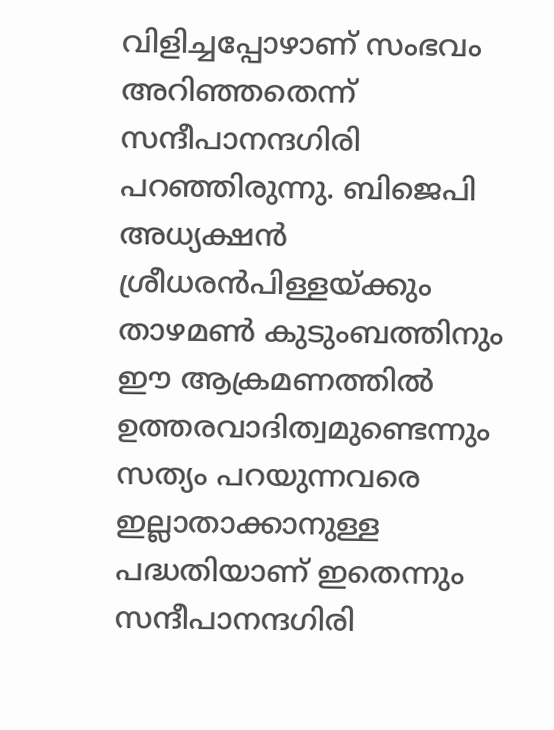വിളിച്ചപ്പോഴാണ് സംഭവം അറിഞ്ഞതെന്ന് സന്ദീപാനന്ദഗിരി പറഞ്ഞിരുന്നു. ബിജെപി അധ്യക്ഷന്‍ ശ്രീധരന്‍പിള്ളയ്ക്കും താഴമണ്‍ കുടുംബത്തിനും ഈ ആക്രമണത്തില്‍ ഉത്തരവാദിത്വമുണ്ടെന്നും സത്യം പറയുന്നവരെ ഇല്ലാതാക്കാനുള്ള പദ്ധതിയാണ് ഇതെന്നും സന്ദീപാനന്ദഗിരി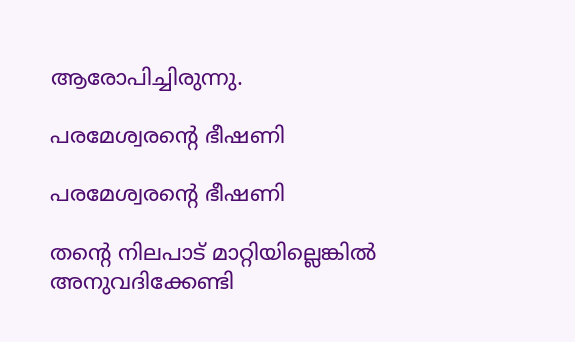ആരോപിച്ചിരുന്നു.

പരമേശ്വരന്റെ ഭീഷണി

പരമേശ്വരന്റെ ഭീഷണി

തന്റെ നിലപാട് മാറ്റിയില്ലെങ്കില്‍ അനുവദിക്കേണ്ടി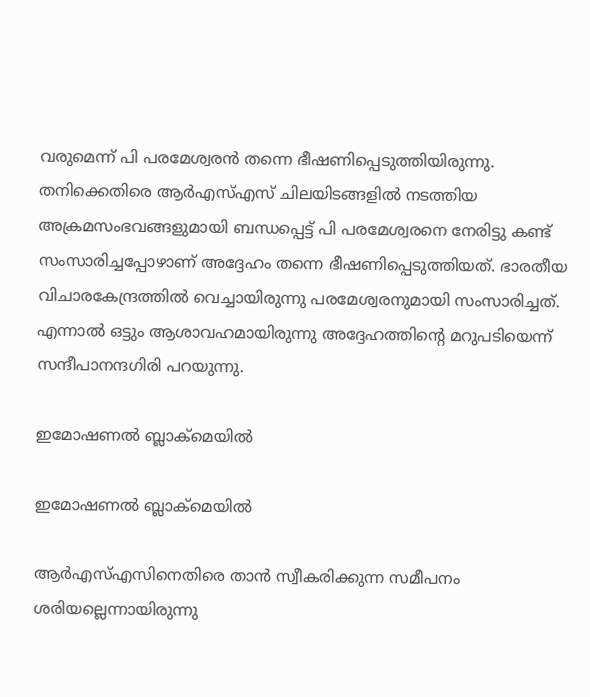വരുമെന്ന് പി പരമേശ്വരന്‍ തന്നെ ഭീഷണിപ്പെടുത്തിയിരുന്നു. തനിക്കെതിരെ ആര്‍എസ്എസ് ചിലയിടങ്ങളില്‍ നടത്തിയ അക്രമസംഭവങ്ങളുമായി ബന്ധപ്പെട്ട് പി പരമേശ്വരനെ നേരിട്ടു കണ്ട് സംസാരിച്ചപ്പോഴാണ് അദ്ദേഹം തന്നെ ഭീഷണിപ്പെടുത്തിയത്. ഭാരതീയ വിചാരകേന്ദ്രത്തില്‍ വെച്ചായിരുന്നു പരമേശ്വരനുമായി സംസാരിച്ചത്. എന്നാല്‍ ഒട്ടും ആശാവഹമായിരുന്നു അദ്ദേഹത്തിന്റെ മറുപടിയെന്ന് സന്ദീപാനന്ദഗിരി പറയുന്നു.

ഇമോഷണല്‍ ബ്ലാക്‌മെയില്‍

ഇമോഷണല്‍ ബ്ലാക്‌മെയില്‍

ആര്‍എസ്എസിനെതിരെ താന്‍ സ്വീകരിക്കുന്ന സമീപനം ശരിയല്ലെന്നായിരുന്നു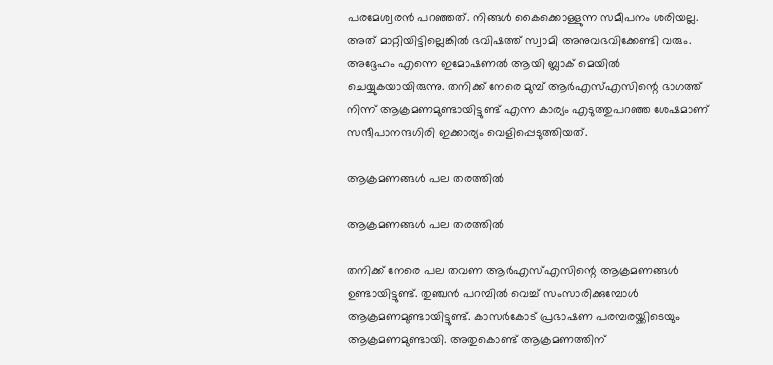പരമേശ്വരന്‍ പറഞ്ഞത്. നിങ്ങള്‍ കൈക്കൊള്ളുന്ന സമീപനം ശരിയല്ല. അത് മാറ്റിയിട്ടില്ലെങ്കില്‍ ഭവിഷത്ത് സ്വാമി അനുവഭവിക്കേണ്ടി വരും. അദ്ദേഹം എന്നെ ഇമോഷണല്‍ ആയി ബ്ലാക് മെയില്‍ ചെയ്യുകയായിരുന്നു. തനിക്ക് നേരെ മുമ്പ് ആര്‍എസ്എസിന്റെ ഭാഗത്ത് നിന്ന് ആക്രമണമുണ്ടായിട്ടുണ്ട് എന്ന കാര്യം എടുത്തുപറഞ്ഞ ശേഷമാണ് സന്ദീപാനന്ദഗിരി ഇക്കാര്യം വെളിപ്പെടുത്തിയത്.

ആക്രമണങ്ങള്‍ പല തരത്തില്‍

ആക്രമണങ്ങള്‍ പല തരത്തില്‍

തനിക്ക് നേരെ പല തവണ ആര്‍എസ്എസിന്റെ ആക്രമണങ്ങള്‍ ഉണ്ടായിട്ടുണ്ട്. തുഞ്ചന്‍ പറമ്പില്‍ വെച്ച് സംസാരിക്കുമ്പോള്‍ ആക്രമണമുണ്ടായിട്ടുണ്ട്. കാസര്‍കോട് പ്രഭാഷണ പരമ്പരയ്ക്കിടെയും ആക്രമണമുണ്ടായി. അതുകൊണ്ട് ആക്രമണത്തിന്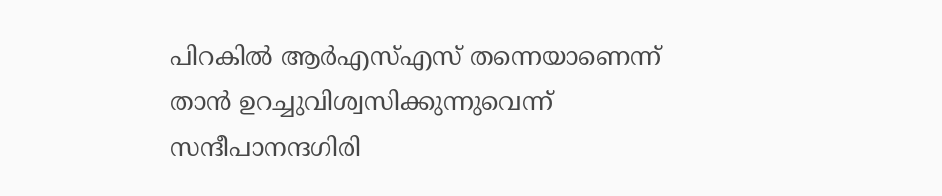പിറകില്‍ ആര്‍എസ്എസ് തന്നെയാണെന്ന് താന്‍ ഉറച്ചുവിശ്വസിക്കുന്നുവെന്ന് സന്ദീപാനന്ദഗിരി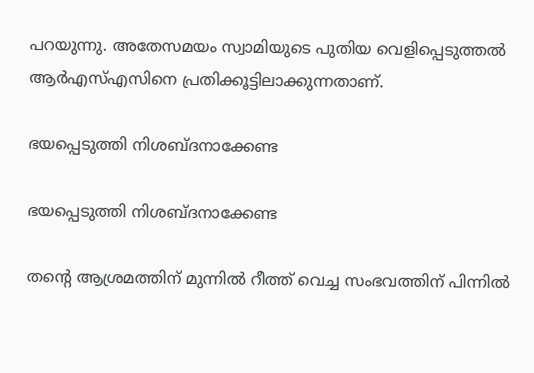പറയുന്നു. അതേസമയം സ്വാമിയുടെ പുതിയ വെളിപ്പെടുത്തല്‍ ആര്‍എസ്എസിനെ പ്രതിക്കൂട്ടിലാക്കുന്നതാണ്.

ഭയപ്പെടുത്തി നിശബ്ദനാക്കേണ്ട

ഭയപ്പെടുത്തി നിശബ്ദനാക്കേണ്ട

തന്റെ ആശ്രമത്തിന് മുന്നില്‍ റീത്ത് വെച്ച സംഭവത്തിന് പിന്നില്‍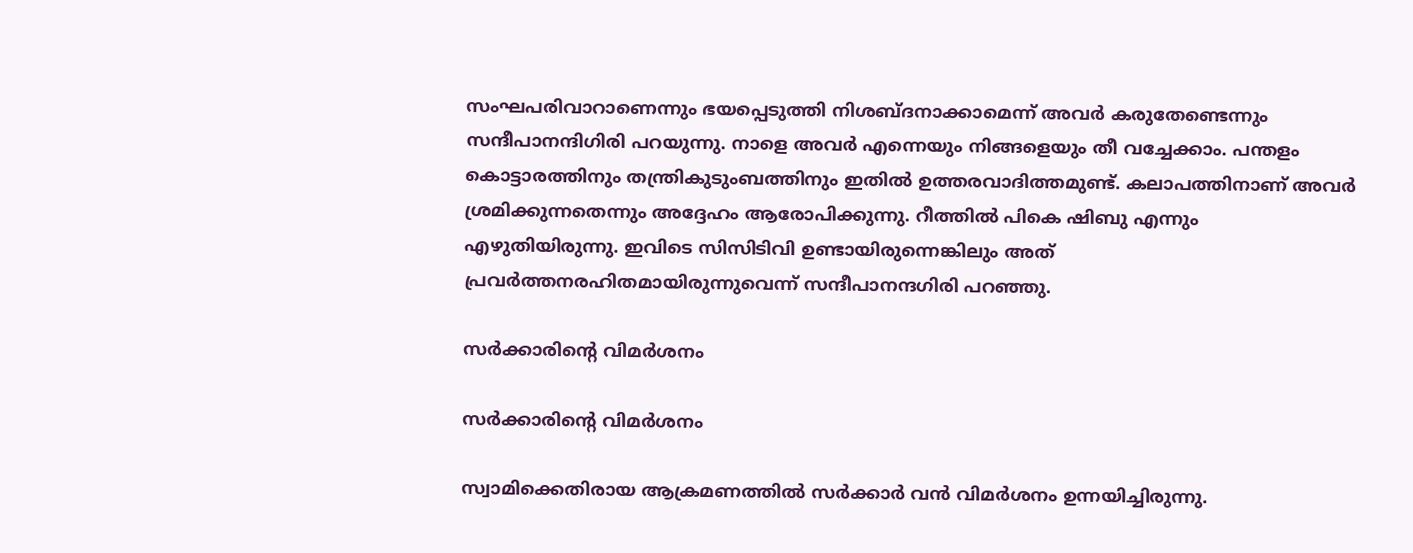സംഘപരിവാറാണെന്നും ഭയപ്പെടുത്തി നിശബ്ദനാക്കാമെന്ന് അവര്‍ കരുതേണ്ടെന്നും സന്ദീപാനന്ദിഗിരി പറയുന്നു. നാളെ അവര്‍ എന്നെയും നിങ്ങളെയും തീ വച്ചേക്കാം. പന്തളം കൊട്ടാരത്തിനും തന്ത്രികുടുംബത്തിനും ഇതില്‍ ഉത്തരവാദിത്തമുണ്ട്. കലാപത്തിനാണ് അവര്‍ ശ്രമിക്കുന്നതെന്നും അദ്ദേഹം ആരോപിക്കുന്നു. റീത്തില്‍ പികെ ഷിബു എന്നും എഴുതിയിരുന്നു. ഇവിടെ സിസിടിവി ഉണ്ടായിരുന്നെങ്കിലും അത് പ്രവര്‍ത്തനരഹിതമായിരുന്നുവെന്ന് സന്ദീപാനന്ദഗിരി പറഞ്ഞു.

സര്‍ക്കാരിന്റെ വിമര്‍ശനം

സര്‍ക്കാരിന്റെ വിമര്‍ശനം

സ്വാമിക്കെതിരായ ആക്രമണത്തില്‍ സര്‍ക്കാര്‍ വന്‍ വിമര്‍ശനം ഉന്നയിച്ചിരുന്നു.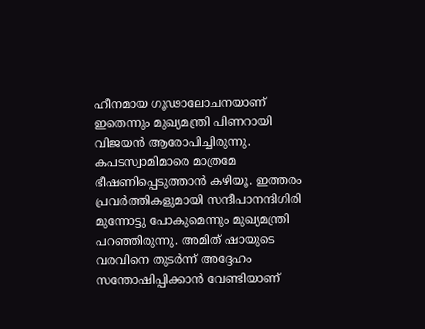ഹീനമായ ഗൂഢാലോചനയാണ് ഇതെന്നും മുഖ്യമന്ത്രി പിണറായി വിജയന്‍ ആരോപിച്ചിരുന്നു. കപടസ്വാമിമാരെ മാത്രമേ ഭീഷണിപ്പെടുത്താന്‍ കഴിയൂ. ഇത്തരം പ്രവര്‍ത്തികളുമായി സന്ദീപാനന്ദിഗിരി മുന്നോട്ടു പോകുമെന്നും മുഖ്യമന്ത്രി പറഞ്ഞിരുന്നു. അമിത് ഷായുടെ വരവിനെ തുടര്‍ന്ന് അദ്ദേഹം സന്തോഷിപ്പിക്കാന്‍ വേണ്ടിയാണ്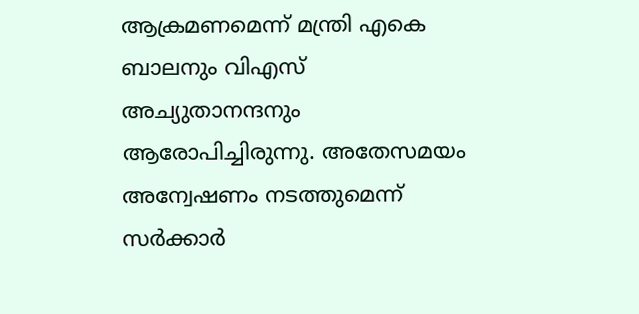ആക്രമണമെന്ന് മന്ത്രി എകെ ബാലനും വിഎസ് അച്യുതാനന്ദനും ആരോപിച്ചിരുന്നു. അതേസമയം അന്വേഷണം നടത്തുമെന്ന് സര്‍ക്കാര്‍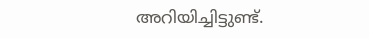അറിയിച്ചിട്ടുണ്ട്.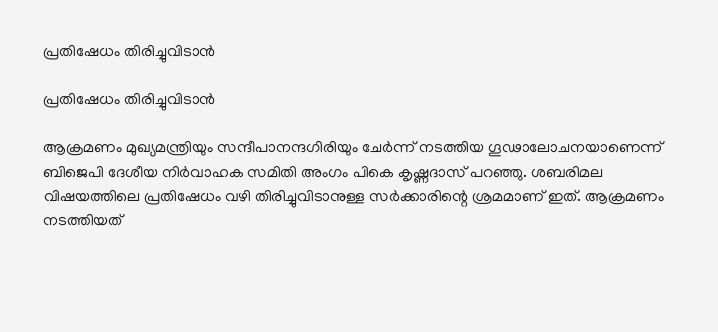പ്രതിഷേധം തിരിച്ചുവിടാന്‍

പ്രതിഷേധം തിരിച്ചുവിടാന്‍

ആക്രമണം മുഖ്യമന്ത്രിയും സന്ദീപാനന്ദഗിരിയും ചേര്‍ന്ന് നടത്തിയ ഗൂഢാലോചനയാണെന്ന് ബിജെപി ദേശീയ നിര്‍വാഹക സമിതി അംഗം പികെ കൃഷ്ണദാസ് പറഞ്ഞു. ശബരിമല വിഷയത്തിലെ പ്രതിഷേധം വഴി തിരിച്ചുവിടാനുള്ള സര്‍ക്കാരിന്റെ ശ്രമമാണ് ഇത്. ആക്രമണം നടത്തിയത്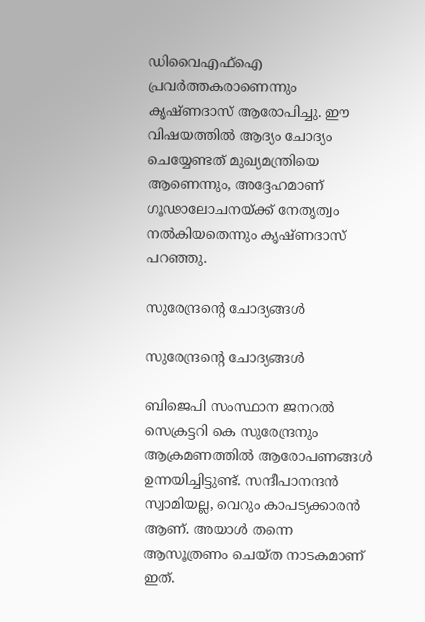ഡിവൈഎഫ്‌ഐ പ്രവര്‍ത്തകരാണെന്നും കൃഷ്ണദാസ് ആരോപിച്ചു. ഈ വിഷയത്തില്‍ ആദ്യം ചോദ്യം ചെയ്യേണ്ടത് മുഖ്യമന്ത്രിയെ ആണെന്നും, അദ്ദേഹമാണ് ഗൂഢാലോചനയ്ക്ക് നേതൃത്വം നല്‍കിയതെന്നും കൃഷ്ണദാസ് പറഞ്ഞു.

സുരേന്ദ്രന്റെ ചോദ്യങ്ങള്‍

സുരേന്ദ്രന്റെ ചോദ്യങ്ങള്‍

ബിജെപി സംസ്ഥാന ജനറല്‍ സെക്രട്ടറി കെ സുരേന്ദ്രനും ആക്രമണത്തില്‍ ആരോപണങ്ങള്‍ ഉന്നയിച്ചിട്ടുണ്ട്. സന്ദീപാനന്ദന്‍ സ്വാമിയല്ല, വെറും കാപട്യക്കാരന്‍ ആണ്. അയാള്‍ തന്നെ ആസൂത്രണം ചെയ്ത നാടകമാണ് ഇത്.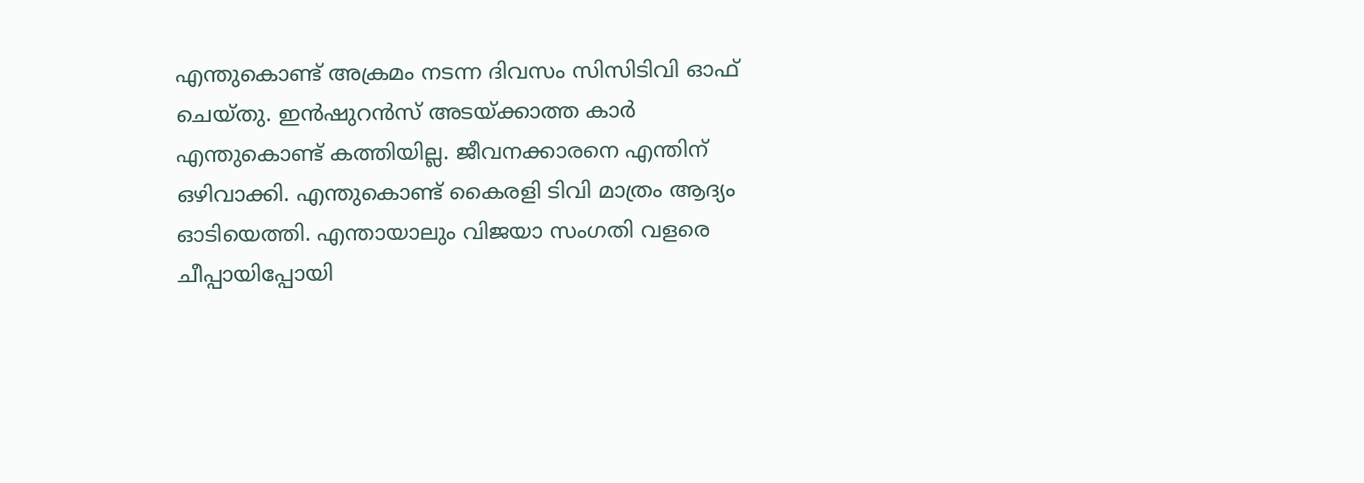എന്തുകൊണ്ട് അക്രമം നടന്ന ദിവസം സിസിടിവി ഓഫ് ചെയ്തു. ഇന്‍ഷുറന്‍സ് അടയ്ക്കാത്ത കാര്‍ എന്തുകൊണ്ട് കത്തിയില്ല. ജീവനക്കാരനെ എന്തിന് ഒഴിവാക്കി. എന്തുകൊണ്ട് കൈരളി ടിവി മാത്രം ആദ്യം ഓടിയെത്തി. എന്തായാലും വിജയാ സംഗതി വളരെ ചീപ്പായിപ്പോയി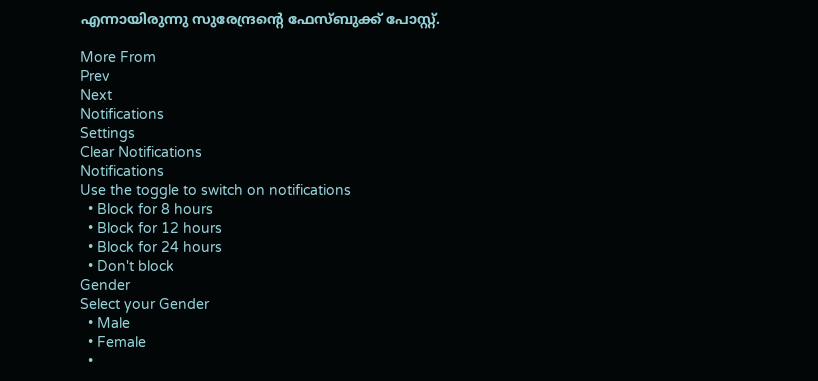എന്നായിരുന്നു സുരേന്ദ്രന്റെ ഫേസ്ബുക്ക് പോസ്റ്റ്.

More From
Prev
Next
Notifications
Settings
Clear Notifications
Notifications
Use the toggle to switch on notifications
  • Block for 8 hours
  • Block for 12 hours
  • Block for 24 hours
  • Don't block
Gender
Select your Gender
  • Male
  • Female
  •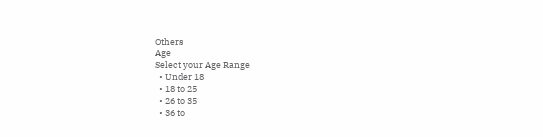Others
Age
Select your Age Range
  • Under 18
  • 18 to 25
  • 26 to 35
  • 36 to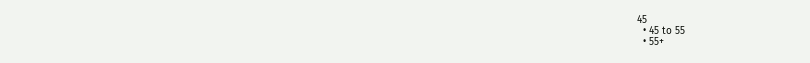45
  • 45 to 55
  • 55+